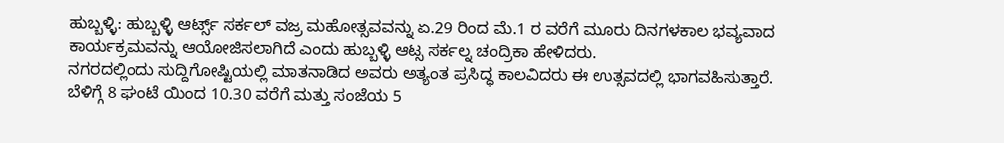ಹುಬ್ಬಳ್ಳಿ: ಹುಬ್ಬಳ್ಳಿ ಆರ್ಟ್ಸ್ ಸರ್ಕಲ್ ವಜ್ರ ಮಹೋತ್ಸವವನ್ನು ಏ.29 ರಿಂದ ಮೆ.1 ರ ವರೆಗೆ ಮೂರು ದಿನಗಳಕಾಲ ಭವ್ಯವಾದ ಕಾರ್ಯಕ್ರಮವನ್ನು ಆಯೋಜಿಸಲಾಗಿದೆ ಎಂದು ಹುಬ್ಬಳ್ಳಿ ಆಟ್ಸ ಸರ್ಕಲ್ನ ಚಂದ್ರಿಕಾ ಹೇಳಿದರು.
ನಗರದಲ್ಲಿಂದು ಸುದ್ದಿಗೋಷ್ಟಿಯಲ್ಲಿ ಮಾತನಾಡಿದ ಅವರು ಅತ್ಯಂತ ಪ್ರಸಿದ್ಧ ಕಾಲವಿದರು ಈ ಉತ್ಸವದಲ್ಲಿ ಭಾಗವಹಿಸುತ್ತಾರೆ. ಬೆಳಿಗ್ಗೆ 8 ಘಂಟೆ ಯಿಂದ 10.30 ವರೆಗೆ ಮತ್ತು ಸಂಜೆಯ 5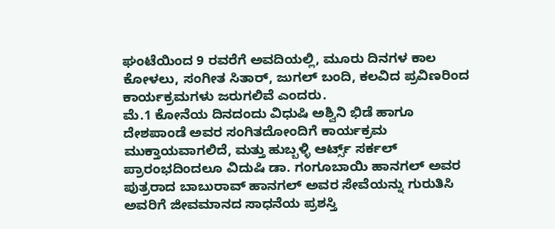ಘಂಟೆಯಿಂದ 9 ರವರೆಗೆ ಅವದಿಯಲ್ಲಿ, ಮೂರು ದಿನಗಳ ಕಾಲ ಕೋಳಲು, ಸಂಗೀತ ಸಿತಾರ್, ಜುಗಲ್ ಬಂದಿ, ಕಲವಿದ ಪ್ರವಿಣರಿಂದ ಕಾರ್ಯಕ್ರಮಗಳು ಜರುಗಲಿವೆ ಎಂದರು.
ಮೆ.1 ಕೋನೆಯ ದಿನದಂದು ವಿಧುಷಿ ಅಶ್ವಿನಿ ಭಿಡೆ ಹಾಗೂ ದೇಶಪಾಂಡೆ ಅವರ ಸಂಗಿತದೋಂದಿಗೆ ಕಾರ್ಯಕ್ರಮ ಮುಕ್ತಾಯವಾಗಲಿದೆ, ಮತ್ತು ಹುಬ್ಬಳ್ಳಿ ಆರ್ಟ್ಸ್ ಸರ್ಕಲ್ ಪ್ರಾರಂಭದಿಂದಲೂ ವಿದುಷಿ ಡಾ. ಗಂಗೂಬಾಯಿ ಹಾನಗಲ್ ಅವರ ಪುತ್ರರಾದ ಬಾಬುರಾವ್ ಹಾನಗಲ್ ಅವರ ಸೇವೆಯನ್ನು ಗುರುತಿಸಿ ಅವರಿಗೆ ಜೀವಮಾನದ ಸಾಧನೆಯ ಪ್ರಶಸ್ತಿ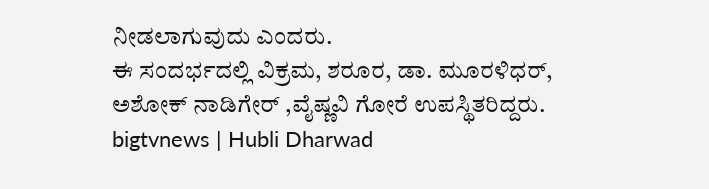ನೀಡಲಾಗುವುದು ಎಂದರು.
ಈ ಸಂದರ್ಭದಲ್ಲಿ ವಿಕ್ರಮ, ಶರೂರ, ಡಾ. ಮೂರಳಿಧರ್, ಅಶೋಕ್ ನಾಡಿಗೇರ್ ,ವೈಷ್ಣವಿ ಗೋರೆ ಉಪಸ್ಥಿತರಿದ್ದರು.
bigtvnews | Hubli Dharwad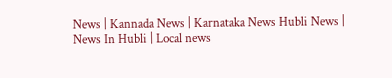News | Kannada News | Karnataka News Hubli News | News In Hubli | Local news